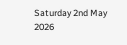Saturday 2nd May 2026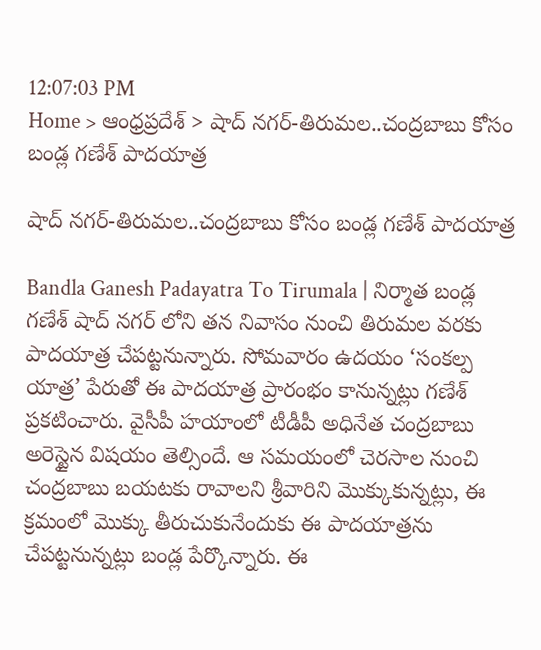12:07:03 PM
Home > ఆంధ్రప్రదేశ్ > షాద్ నగర్-తిరుమల..చంద్రబాబు కోసం బండ్ల గణేశ్ పాదయాత్ర

షాద్ నగర్-తిరుమల..చంద్రబాబు కోసం బండ్ల గణేశ్ పాదయాత్ర

Bandla Ganesh Padayatra To Tirumala | నిర్మాత బండ్ల గణేశ్ షాద్ నగర్ లోని తన నివాసం నుంచి తిరుమల వరకు పాదయాత్ర చేపట్టనున్నారు. సోమవారం ఉదయం ‘సంకల్ప యాత్ర’ పేరుతో ఈ పాదయాత్ర ప్రారంభం కానున్నట్లు గణేశ్ ప్రకటించారు. వైసీపీ హయాంలో టీడీపీ అధినేత చంద్రబాబు అరెస్టైన విషయం తెల్సిందే. ఆ సమయంలో చెరసాల నుంచి చంద్రబాబు బయటకు రావాలని శ్రీవారిని మొక్కుకున్నట్లు, ఈ క్రమంలో మొక్కు తీరుచుకునేందుకు ఈ పాదయాత్రను చేపట్టనున్నట్లు బండ్ల పేర్కొన్నారు. ఈ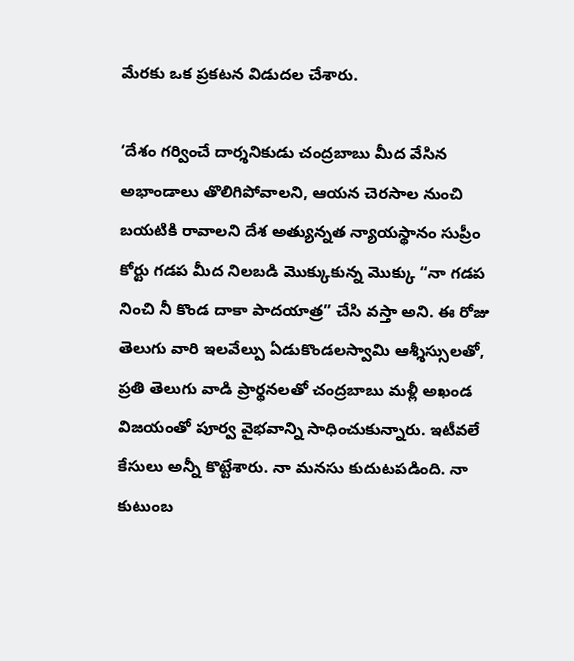మేరకు ఒక ప్రకటన విడుదల చేశారు.

‘దేశం గర్వించే దార్శనికుడు చంద్రబాబు మీద వేసిన అభాండాలు తొలిగిపోవాలని, ఆయన చెరసాల నుంచి బయటికి రావాలని దేశ అత్యున్నత న్యాయస్థానం సుప్రీం కోర్టు గడప మీద నిలబడి మొక్కుకున్న మొక్కు “నా గడప నించి నీ కొండ దాకా పాదయాత్ర” చేసి వస్తా అని. ఈ రోజు తెలుగు వారి ఇలవేల్పు ఏడుకొండలస్వామి ఆశ్శీస్సులతో, ప్రతి తెలుగు వాడి ప్రార్థనలతో చంద్రబాబు మళ్లీ అఖండ విజయంతో పూర్వ వైభవాన్ని సాధించుకున్నారు. ఇటీవలే కేసులు అన్నీ కొట్టేశారు. నా మనసు కుదుటపడింది. నా కుటుంబ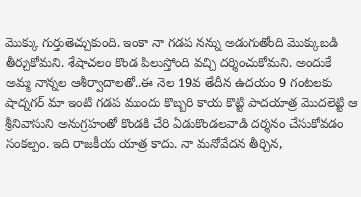మొక్కు గుర్తుతెచ్చుకుంది. ఇంకా నా గడప నన్ను అడుగుతోంది మొక్కుబడి తీర్చుకోమని. శేషాచలం కొండ పిలుస్తోంది వచ్చి దర్శించుకోమని. అందుకే అమ్మ నాన్నల ఆశీర్వాదాలతో..ఈ నెల 19వ తేదీన ఉదయం 9 గంటలకు షాద్నగర్ మా ఇంటి గడప ముందు కొబ్బరి కాయ కొట్టి పాదయాత్ర మొదలెట్టి ఆ శ్రీనివాసుని అనుగ్రహంతో కొండకి చేరి ఏడుకొండలవాడి దర్శనం చేసుకోవడం సంకల్పం. ఇది రాజకీయ యాత్ర కాదు. నా మనోవేదన తీర్చిన,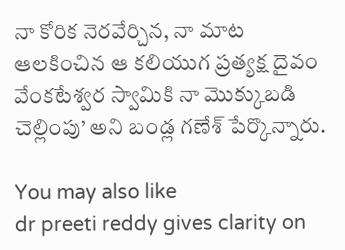నా కోరిక నెరవేర్చిన, నా మాట ఆలకించిన ఆ కలియుగ ప్రత్యక్ష దైవం వేంకటేశ్వర స్వామికి నా మొక్కుబడి చెల్లింపు’ అని బండ్ల గణేశ్ పేర్కొన్నారు.

You may also like
dr preeti reddy gives clarity on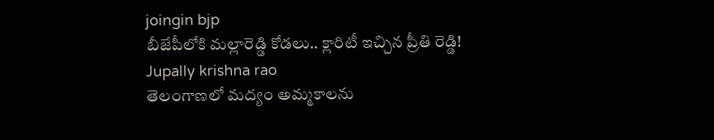joingin bjp
బీజేపీలోకి మల్లారెడ్డి కోడలు.. క్లారిటీ ఇచ్చిన ప్రీతి రెడ్డి!
Jupally krishna rao
తెలంగాణలో మ‌ద్యం అమ్మ‌కాల‌ను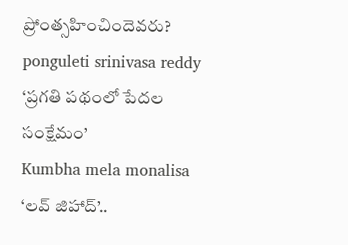ప్రోంత్స‌హించిందెవ‌రు?
ponguleti srinivasa reddy
‘ప్రగతి పథంలో పేదల సంక్షేమం’
Kumbha mela monalisa
‘లవ్ జిహాద్’..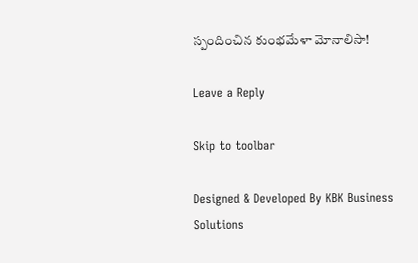స్పందించిన కుంభమేళా మోనాలిసా!

Leave a Reply

Skip to toolbar

Designed & Developed By KBK Business Solutions